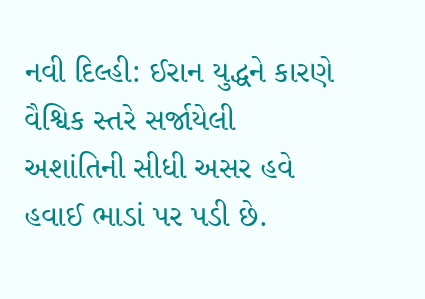નવી દિલ્હી: ઈરાન યુદ્ધને કારણે વૈશ્વિક સ્તરે સર્જાયેલી અશાંતિની સીધી અસર હવે હવાઈ ભાડાં પર પડી છે.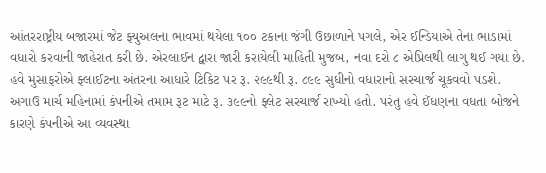આંતરરાષ્ટ્રીય બજારમાં જેટ ફ્યુઅલના ભાવમાં થયેલા ૧૦૦ ટકાના જંગી ઉછાળાને પગલે, એર ઈન્ડિયાએ તેના ભાડામાં વધારો કરવાની જાહેરાત કરી છે. એરલાઈન દ્વારા જારી કરાયેલી માહિતી મુજબ, નવા દરો ૮ એપ્રિલથી લાગુ થઈ ગયા છે. હવે મુસાફરોએ ફ્લાઈટના અંતરના આધારે ટિકિટ પર રૂ. ૨૯૯થી રૂ. ૮૯૯ સુધીનો વધારાનો સરચાર્જ ચૂકવવો પડશે.
અગાઉ માર્ચ મહિનામાં કંપનીએ તમામ રૂટ માટે રૂ. ૩૯૯નો ફ્લેટ સરચાર્જ રાખ્યો હતો. પરંતુ હવે ઈંધણના વધતા બોજને કારણે કંપનીએ આ વ્યવસ્થા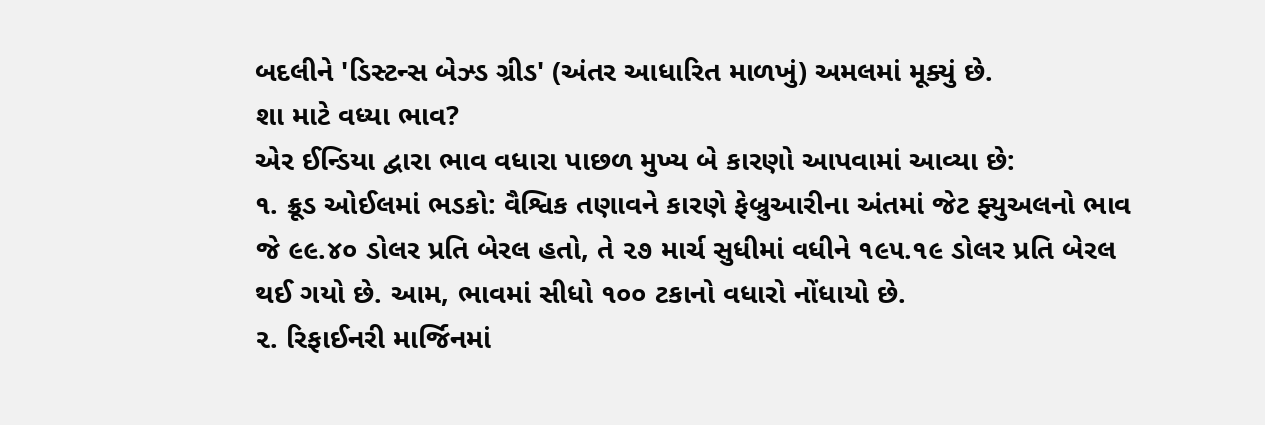બદલીને 'ડિસ્ટન્સ બેઝ્ડ ગ્રીડ' (અંતર આધારિત માળખું) અમલમાં મૂક્યું છે.
શા માટે વધ્યા ભાવ?
એર ઈન્ડિયા દ્વારા ભાવ વધારા પાછળ મુખ્ય બે કારણો આપવામાં આવ્યા છે:
૧. ક્રૂડ ઓઈલમાં ભડકો: વૈશ્વિક તણાવને કારણે ફેબ્રુઆરીના અંતમાં જેટ ફ્યુઅલનો ભાવ જે ૯૯.૪૦ ડોલર પ્રતિ બેરલ હતો, તે ૨૭ માર્ચ સુધીમાં વધીને ૧૯૫.૧૯ ડોલર પ્રતિ બેરલ થઈ ગયો છે. આમ, ભાવમાં સીધો ૧૦૦ ટકાનો વધારો નોંધાયો છે.
૨. રિફાઈનરી માર્જિનમાં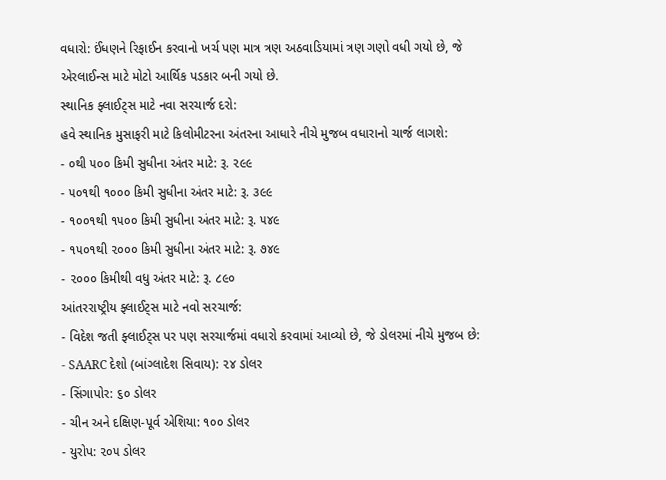વધારો: ઈંધણને રિફાઈન કરવાનો ખર્ચ પણ માત્ર ત્રણ અઠવાડિયામાં ત્રણ ગણો વધી ગયો છે, જે એરલાઈન્સ માટે મોટો આર્થિક પડકાર બની ગયો છે.
સ્થાનિક ફ્લાઈટ્સ માટે નવા સરચાર્જ દરો:
હવે સ્થાનિક મુસાફરી માટે કિલોમીટરના અંતરના આધારે નીચે મુજબ વધારાનો ચાર્જ લાગશે:
- ૦થી ૫૦૦ કિમી સુધીના અંતર માટે: રૂ. ૨૯૯
- ૫૦૧થી ૧૦૦૦ કિમી સુધીના અંતર માટે: રૂ. ૩૯૯
- ૧૦૦૧થી ૧૫૦૦ કિમી સુધીના અંતર માટે: રૂ. ૫૪૯
- ૧૫૦૧થી ૨૦૦૦ કિમી સુધીના અંતર માટે: રૂ. ૭૪૯
- ૨૦૦૦ કિમીથી વધુ અંતર માટે: રૂ. ૮૯૦
આંતરરાષ્ટ્રીય ફ્લાઈટ્સ માટે નવો સરચાર્જ:
- વિદેશ જતી ફ્લાઈટ્સ પર પણ સરચાર્જમાં વધારો કરવામાં આવ્યો છે, જે ડોલરમાં નીચે મુજબ છે:
- SAARC દેશો (બાંગ્લાદેશ સિવાય): ૨૪ ડોલર
- સિંગાપોર: ૬૦ ડોલર
- ચીન અને દક્ષિણ-પૂર્વ એશિયા: ૧૦૦ ડોલર
- યુરોપ: ૨૦૫ ડોલર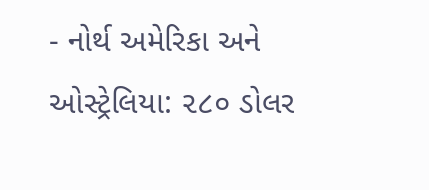- નોર્થ અમેરિકા અને ઓસ્ટ્રેલિયા: ૨૮૦ ડોલર